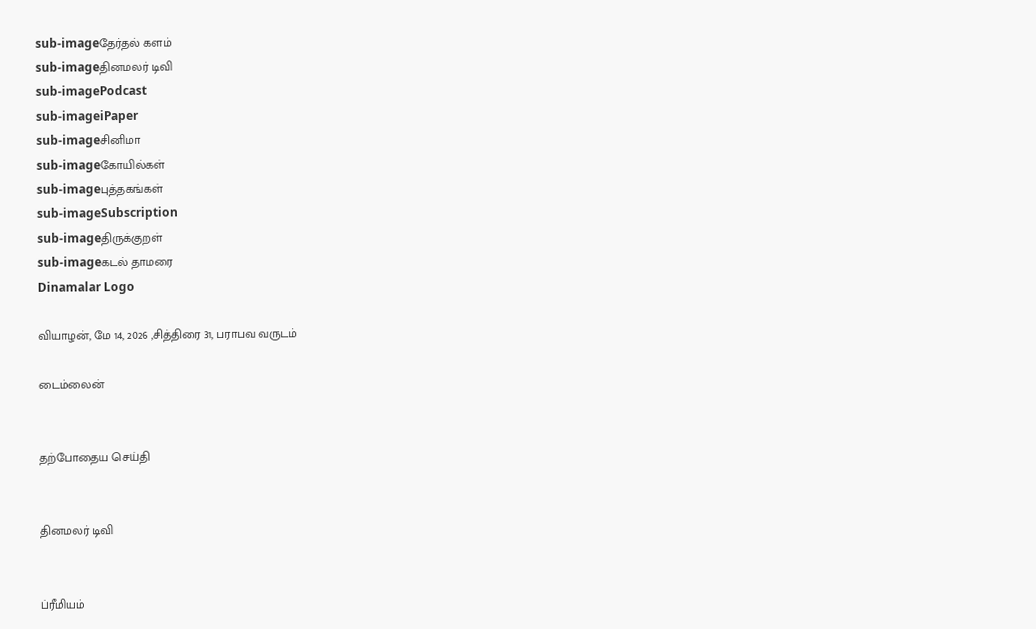sub-imageதேர்தல் களம்
sub-imageதினமலர் டிவி
sub-imagePodcast
sub-imageiPaper
sub-imageசினிமா
sub-imageகோயில்கள்
sub-imageபுத்தகங்கள்
sub-imageSubscription
sub-imageதிருக்குறள்
sub-imageகடல் தாமரை
Dinamalar Logo

வியாழன், மே 14, 2026 ,சித்திரை 31, பராபவ வருடம்

டைம்லைன்


தற்போதைய செய்தி


தினமலர் டிவி


ப்ரீமியம்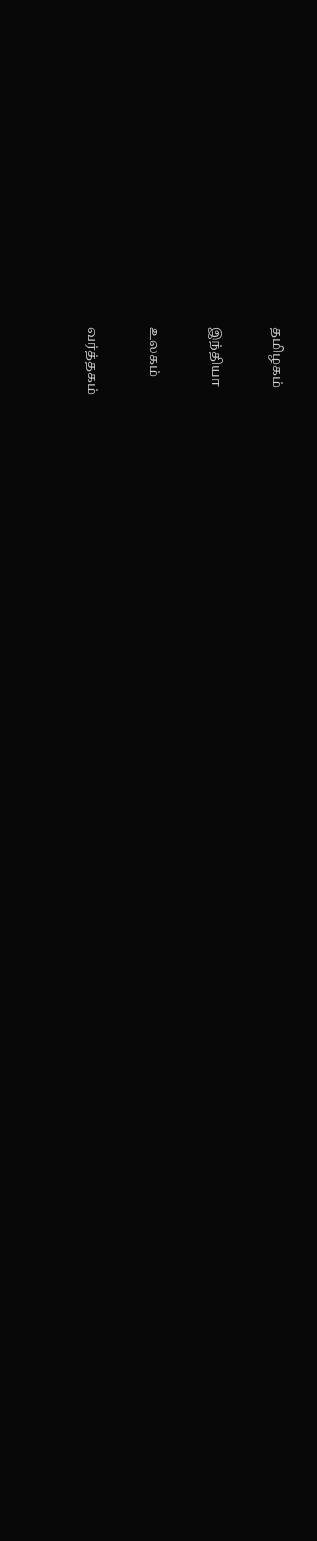தமிழகம்


இந்தியா


உலகம்


வர்த்தகம்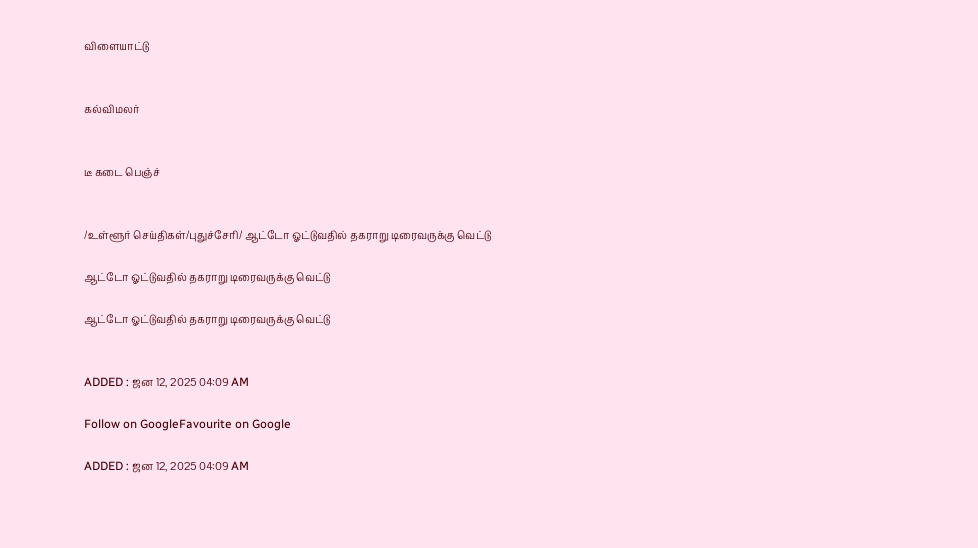விளையாட்டு


கல்விமலர்


டீ கடை பெஞ்ச்


/உள்ளூர் செய்திகள்/புதுச்சேரி/ ஆட்டோ ஓட்டுவதில் தகராறு டிரைவருக்கு வெட்டு

ஆட்டோ ஓட்டுவதில் தகராறு டிரைவருக்கு வெட்டு

ஆட்டோ ஓட்டுவதில் தகராறு டிரைவருக்கு வெட்டு


ADDED : ஜன 12, 2025 04:09 AM

Follow on GoogleFavourite on Google

ADDED : ஜன 12, 2025 04:09 AM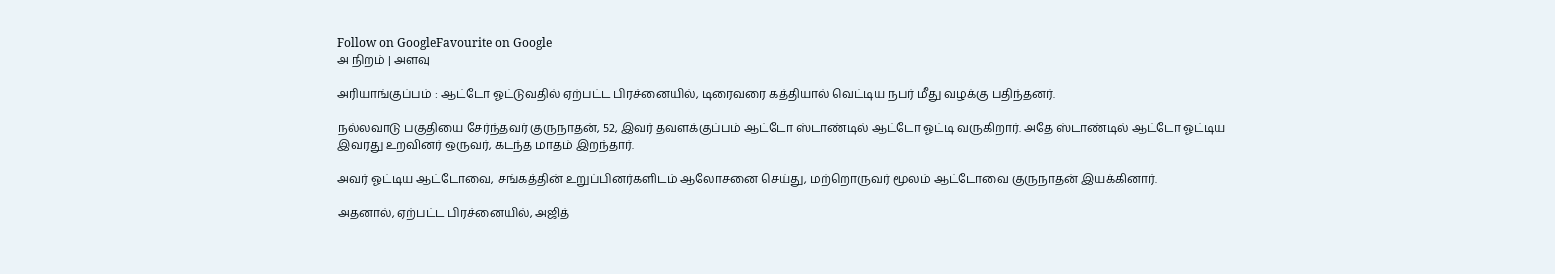Follow on GoogleFavourite on Google
அ நிறம் | அளவு

அரியாங்குப்பம் : ஆட்டோ ஓட்டுவதில் ஏற்பட்ட பிரச்னையில், டிரைவரை கத்தியால் வெட்டிய நபர் மீது வழக்கு பதிந்தனர்.

நல்லவாடு பகுதியை சேர்ந்தவர் குருநாதன், 52, இவர் தவளக்குப்பம் ஆட்டோ ஸ்டாண்டில் ஆட்டோ ஓட்டி வருகிறார். அதே ஸ்டாண்டில் ஆட்டோ ஓட்டிய இவரது உறவினர் ஒருவர், கடந்த மாதம் இறந்தார்.

அவர் ஓட்டிய ஆட்டோவை, சங்கத்தின் உறுப்பினர்களிடம் ஆலோசனை செய்து, மற்றொருவர் மூலம் ஆட்டோவை குருநாதன் இயக்கினார்.

அதனால், ஏற்பட்ட பிரச்னையில், அஜித்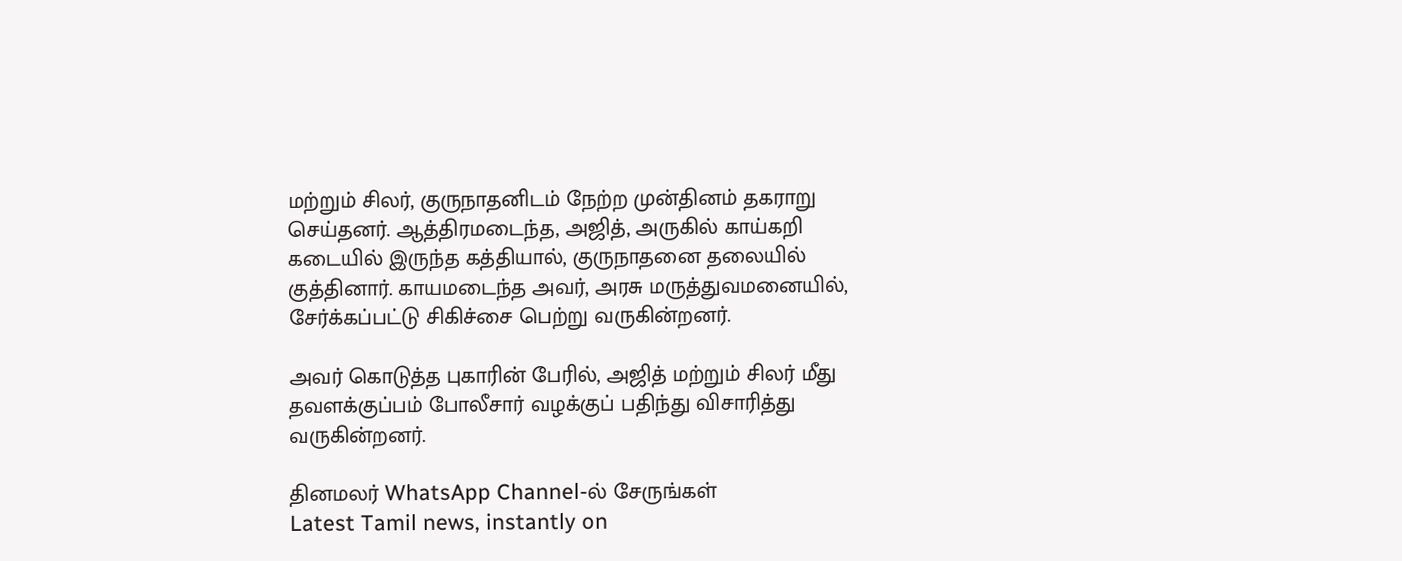மற்றும் சிலர், குருநாதனிடம் நேற்ற முன்தினம் தகராறு செய்தனர். ஆத்திரமடைந்த, அஜித், அருகில் காய்கறி கடையில் இருந்த கத்தியால், குருநாதனை தலையில் குத்தினார். காயமடைந்த அவர், அரசு மருத்துவமனையில், சேர்க்கப்பட்டு சிகிச்சை பெற்று வருகின்றனர்.

அவர் கொடுத்த புகாரின் பேரில், அஜித் மற்றும் சிலர் மீது தவளக்குப்பம் போலீசார் வழக்குப் பதிந்து விசாரித்து வருகின்றனர்.

தினமலர் WhatsApp Channel-ல் சேருங்கள்
Latest Tamil news, instantly on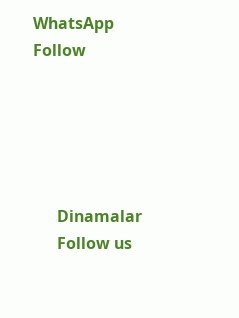WhatsApp
Follow





      Dinamalar
      Follow us